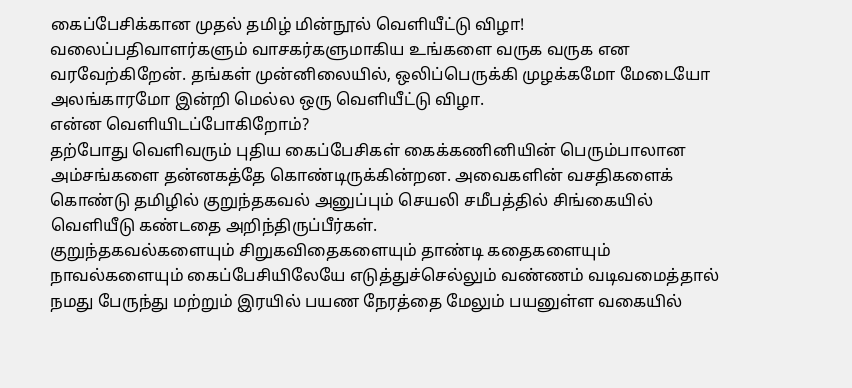கைப்பேசிக்கான முதல் தமிழ் மின்நூல் வெளியீட்டு விழா!
வலைப்பதிவாளர்களும் வாசகர்களுமாகிய உங்களை வருக வருக என வரவேற்கிறேன். தங்கள் முன்னிலையில், ஒலிப்பெருக்கி முழக்கமோ மேடையோ அலங்காரமோ இன்றி மெல்ல ஒரு வெளியீட்டு விழா.
என்ன வெளியிடப்போகிறோம்?
தற்போது வெளிவரும் புதிய கைப்பேசிகள் கைக்கணினியின் பெரும்பாலான அம்சங்களை தன்னகத்தே கொண்டிருக்கின்றன. அவைகளின் வசதிகளைக் கொண்டு தமிழில் குறுந்தகவல் அனுப்பும் செயலி சமீபத்தில் சிங்கையில் வெளியீடு கண்டதை அறிந்திருப்பீர்கள்.
குறுந்தகவல்களையும் சிறுகவிதைகளையும் தாண்டி கதைகளையும் நாவல்களையும் கைப்பேசியிலேயே எடுத்துச்செல்லும் வண்ணம் வடிவமைத்தால் நமது பேருந்து மற்றும் இரயில் பயண நேரத்தை மேலும் பயனுள்ள வகையில்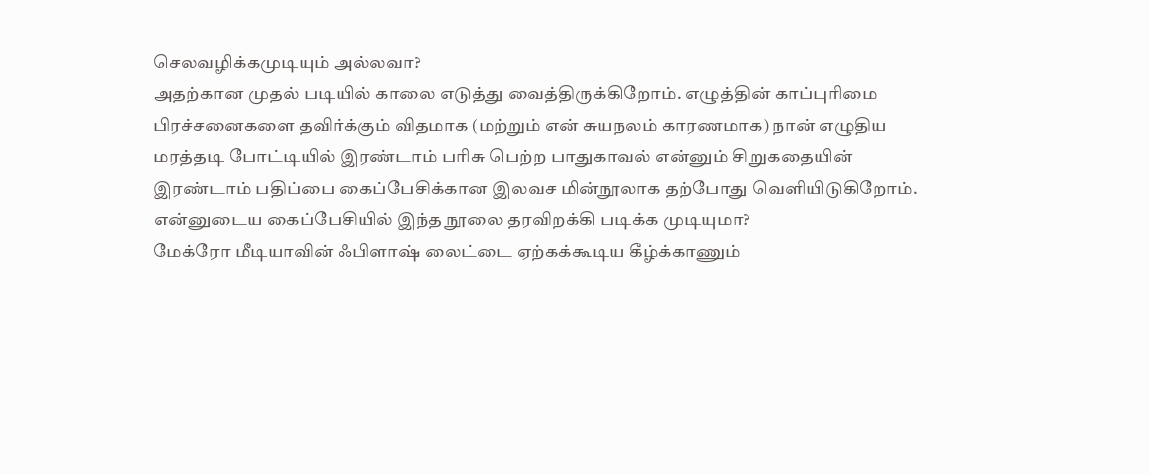செலவழிக்கமுடியும் அல்லவா?
அதற்கான முதல் படியில் காலை எடுத்து வைத்திருக்கிறோம். எழுத்தின் காப்புரிமை பிரச்சனைகளை தவிர்க்கும் விதமாக (மற்றும் என் சுயநலம் காரணமாக) நான் எழுதிய மரத்தடி போட்டியில் இரண்டாம் பரிசு பெற்ற பாதுகாவல் என்னும் சிறுகதையின் இரண்டாம் பதிப்பை கைப்பேசிக்கான இலவச மின்நூலாக தற்போது வெளியிடுகிறோம்.
என்னுடைய கைப்பேசியில் இந்த நூலை தரவிறக்கி படிக்க முடியுமா?
மேக்ரோ மீடியாவின் ஃபிளாஷ் லைட்டை ஏற்கக்கூடிய கீழ்க்காணும்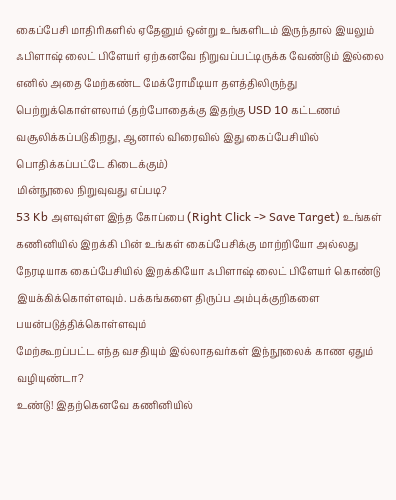கைப்பேசி மாதிரிகளில் ஏதேனும் ஒன்று உங்களிடம் இருந்தால் இயலும்
ஃபிளாஷ் லைட் பிளேயர் ஏற்கனவே நிறுவப்பட்டிருக்க வேண்டும் இல்லை எனில் அதை மேற்கண்ட மேக்ரோமீடியா தளத்திலிருந்து பெற்றுக்கொள்ளலாம் (தற்போதைக்கு இதற்கு USD 10 கட்டணம் வசூலிக்கப்படுகிறது, ஆனால் விரைவில் இது கைப்பேசியில் பொதிக்கப்பட்டே கிடைக்கும்)
மின்நூலை நிறுவுவது எப்படி?
53 Kb அளவுள்ள இந்த கோப்பை (Right Click -> Save Target) உங்கள் கணினியில் இறக்கி பின் உங்கள் கைப்பேசிக்கு மாற்றியோ அல்லது நேரடியாக கைப்பேசியில் இறக்கியோ ஃபிளாஷ் லைட் பிளேயர் கொண்டு இயக்கிக்கொள்ளவும். பக்கங்களை திருப்ப அம்புக்குறிகளை பயன்படுத்திக்கொள்ளவும்
மேற்கூறப்பட்ட எந்த வசதியும் இல்லாதவர்கள் இந்நூலைக் காண ஏதும் வழியுண்டா?
உண்டு! இதற்கெனவே கணினியில்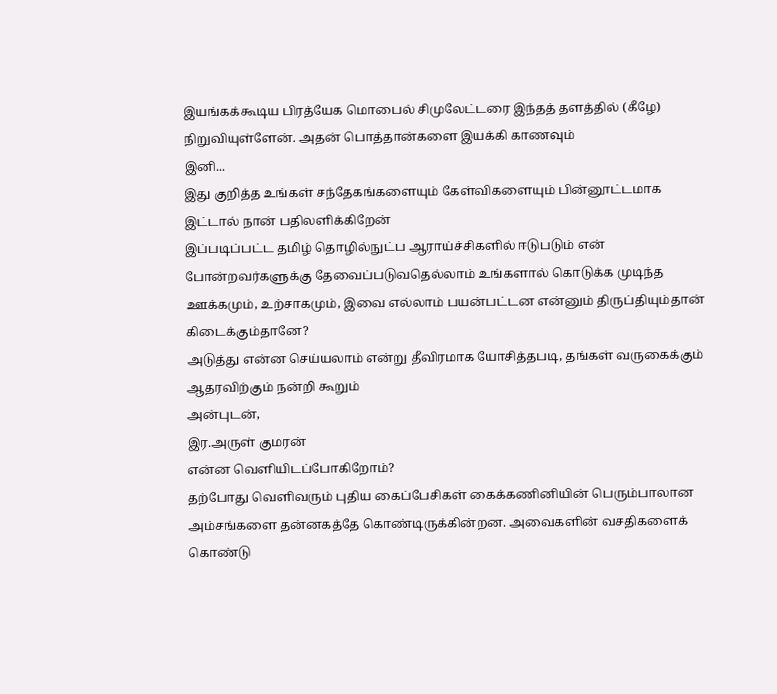இயங்கக்கூடிய பிரத்யேக மொபைல் சிமுலேட்டரை இந்தத் தளத்தில் (கீழே) நிறுவியுள்ளேன். அதன் பொத்தான்களை இயக்கி காணவும்
இனி...
இது குறித்த உங்கள் சந்தேகங்களையும் கேள்விகளையும் பின்னூட்டமாக இட்டால் நான் பதிலளிக்கிறேன்
இப்படிப்பட்ட தமிழ் தொழில்நுட்ப ஆராய்ச்சிகளில் ஈடுபடும் என் போன்றவர்களுக்கு தேவைப்படுவதெல்லாம் உங்களால் கொடுக்க முடிந்த ஊக்கமும், உற்சாகமும், இவை எல்லாம் பயன்பட்டன என்னும் திருப்தியும்தான்
கிடைக்கும்தானே?
அடுத்து என்ன செய்யலாம் என்று தீவிரமாக யோசித்தபடி, தங்கள் வருகைக்கும் ஆதரவிற்கும் நன்றி கூறும்
அன்புடன்,
இர.அருள் குமரன்
என்ன வெளியிடப்போகிறோம்?
தற்போது வெளிவரும் புதிய கைப்பேசிகள் கைக்கணினியின் பெரும்பாலான அம்சங்களை தன்னகத்தே கொண்டிருக்கின்றன. அவைகளின் வசதிகளைக் கொண்டு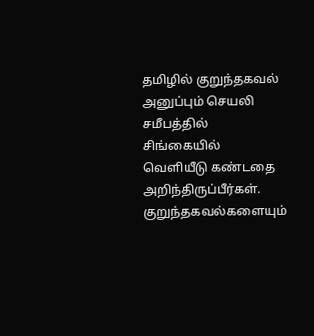தமிழில் குறுந்தகவல் அனுப்பும் செயலி சமீபத்தில் சிங்கையில் வெளியீடு கண்டதை அறிந்திருப்பீர்கள்.
குறுந்தகவல்களையும்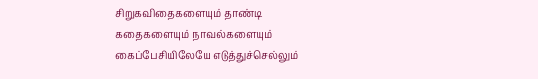சிறுகவிதைகளையும் தாண்டி கதைகளையும் நாவல்களையும் கைப்பேசியிலேயே எடுத்துச்செல்லும்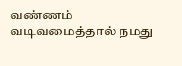வண்ணம் வடிவமைத்தால் நமது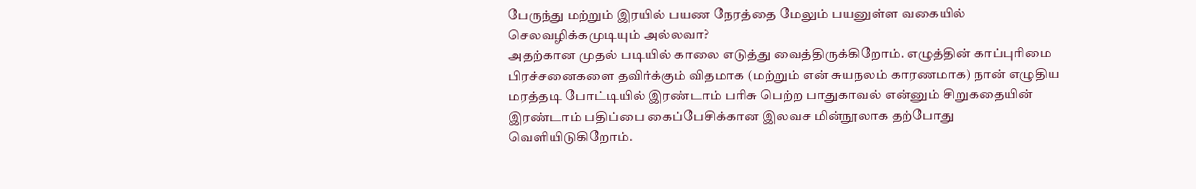பேருந்து மற்றும் இரயில் பயண நேரத்தை மேலும் பயனுள்ள வகையில் செலவழிக்கமுடியும் அல்லவா?
அதற்கான முதல் படியில் காலை எடுத்து வைத்திருக்கிறோம். எழுத்தின் காப்புரிமை பிரச்சனைகளை தவிர்க்கும் விதமாக (மற்றும் என் சுயநலம் காரணமாக) நான் எழுதிய மரத்தடி போட்டியில் இரண்டாம் பரிசு பெற்ற பாதுகாவல் என்னும் சிறுகதையின் இரண்டாம் பதிப்பை கைப்பேசிக்கான இலவச மின்நூலாக தற்போது வெளியிடுகிறோம்.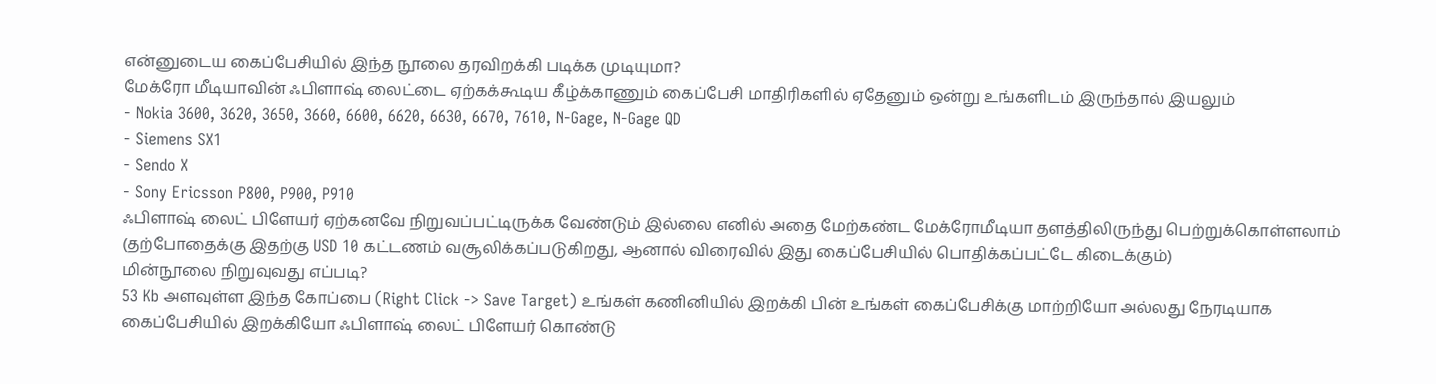என்னுடைய கைப்பேசியில் இந்த நூலை தரவிறக்கி படிக்க முடியுமா?
மேக்ரோ மீடியாவின் ஃபிளாஷ் லைட்டை ஏற்கக்கூடிய கீழ்க்காணும் கைப்பேசி மாதிரிகளில் ஏதேனும் ஒன்று உங்களிடம் இருந்தால் இயலும்
- Nokia 3600, 3620, 3650, 3660, 6600, 6620, 6630, 6670, 7610, N-Gage, N-Gage QD
- Siemens SX1
- Sendo X
- Sony Ericsson P800, P900, P910
ஃபிளாஷ் லைட் பிளேயர் ஏற்கனவே நிறுவப்பட்டிருக்க வேண்டும் இல்லை எனில் அதை மேற்கண்ட மேக்ரோமீடியா தளத்திலிருந்து பெற்றுக்கொள்ளலாம் (தற்போதைக்கு இதற்கு USD 10 கட்டணம் வசூலிக்கப்படுகிறது, ஆனால் விரைவில் இது கைப்பேசியில் பொதிக்கப்பட்டே கிடைக்கும்)
மின்நூலை நிறுவுவது எப்படி?
53 Kb அளவுள்ள இந்த கோப்பை (Right Click -> Save Target) உங்கள் கணினியில் இறக்கி பின் உங்கள் கைப்பேசிக்கு மாற்றியோ அல்லது நேரடியாக கைப்பேசியில் இறக்கியோ ஃபிளாஷ் லைட் பிளேயர் கொண்டு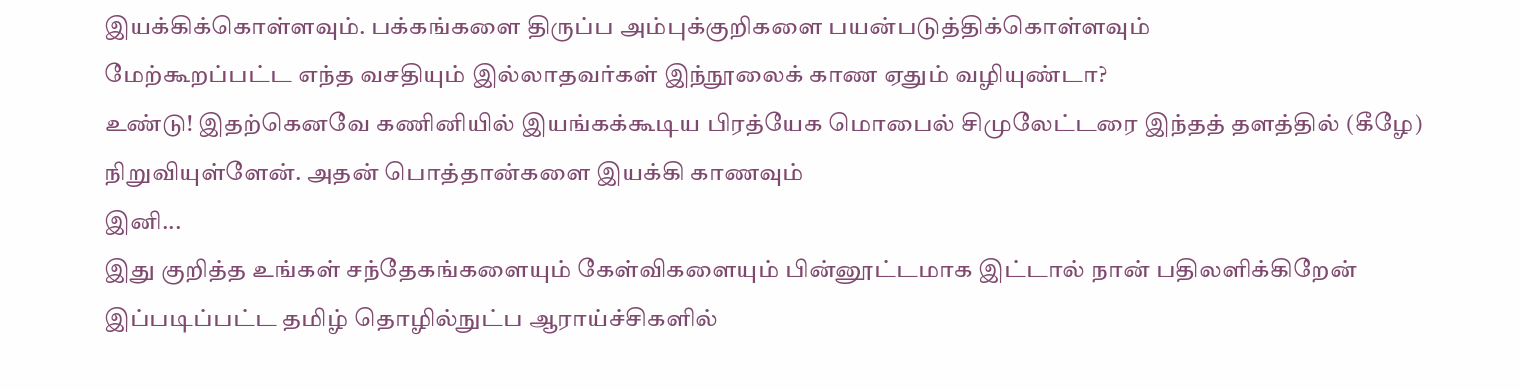இயக்கிக்கொள்ளவும். பக்கங்களை திருப்ப அம்புக்குறிகளை பயன்படுத்திக்கொள்ளவும்
மேற்கூறப்பட்ட எந்த வசதியும் இல்லாதவர்கள் இந்நூலைக் காண ஏதும் வழியுண்டா?
உண்டு! இதற்கெனவே கணினியில் இயங்கக்கூடிய பிரத்யேக மொபைல் சிமுலேட்டரை இந்தத் தளத்தில் (கீழே) நிறுவியுள்ளேன். அதன் பொத்தான்களை இயக்கி காணவும்
இனி...
இது குறித்த உங்கள் சந்தேகங்களையும் கேள்விகளையும் பின்னூட்டமாக இட்டால் நான் பதிலளிக்கிறேன்
இப்படிப்பட்ட தமிழ் தொழில்நுட்ப ஆராய்ச்சிகளில்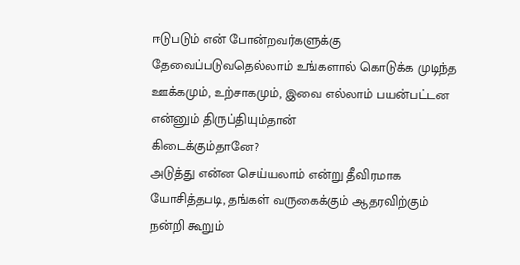ஈடுபடும் என் போன்றவர்களுக்கு தேவைப்படுவதெல்லாம் உங்களால் கொடுக்க முடிந்த ஊக்கமும், உற்சாகமும், இவை எல்லாம் பயன்பட்டன என்னும் திருப்தியும்தான்
கிடைக்கும்தானே?
அடுத்து என்ன செய்யலாம் என்று தீவிரமாக யோசித்தபடி, தங்கள் வருகைக்கும் ஆதரவிற்கும் நன்றி கூறும்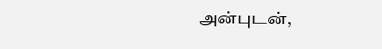அன்புடன்,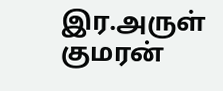இர.அருள் குமரன்